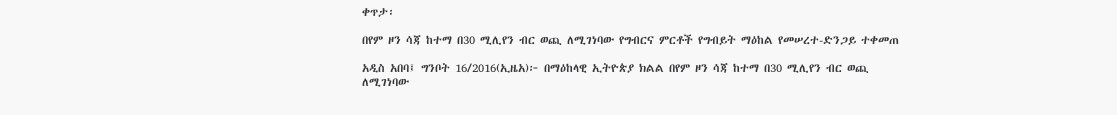ቀጥታ፡

በየም ዞን ሳጃ ከተማ በ30 ሚሊየን ብር ወጪ ለሚገነባው የግብርና ምርቶች የግብይት ማዕከል የመሠረተ-ድንጋይ ተቀመጠ

አዲስ አበባ፤ ግንቦት 16/2016(ኢዜአ)፦ በማዕከላዊ ኢትዮጵያ ክልል በየም ዞን ሳጃ ከተማ በ30 ሚሊየን ብር ወጪ ለሚገነባው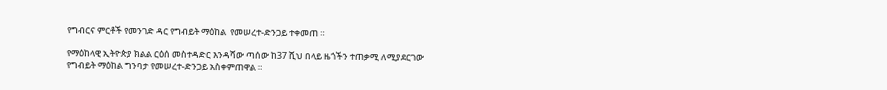የግብርና ምርቶች የመንገድ ዳር የግብይት ማዕከል  የመሠረተ-ድንጋይ ተቀመጠ ።

የማዕከላዊ ኢትዮጵያ ክልል ርዕሰ መስተዳድር እንዳሻው ጣሰው ከ37 ሺህ በላይ ዜጎችን ተጠቃሚ ለሚያደርገው የግብይት ማዕከል ግንባታ የመሠረተ-ድንጋይ አስቀምጠዋል ።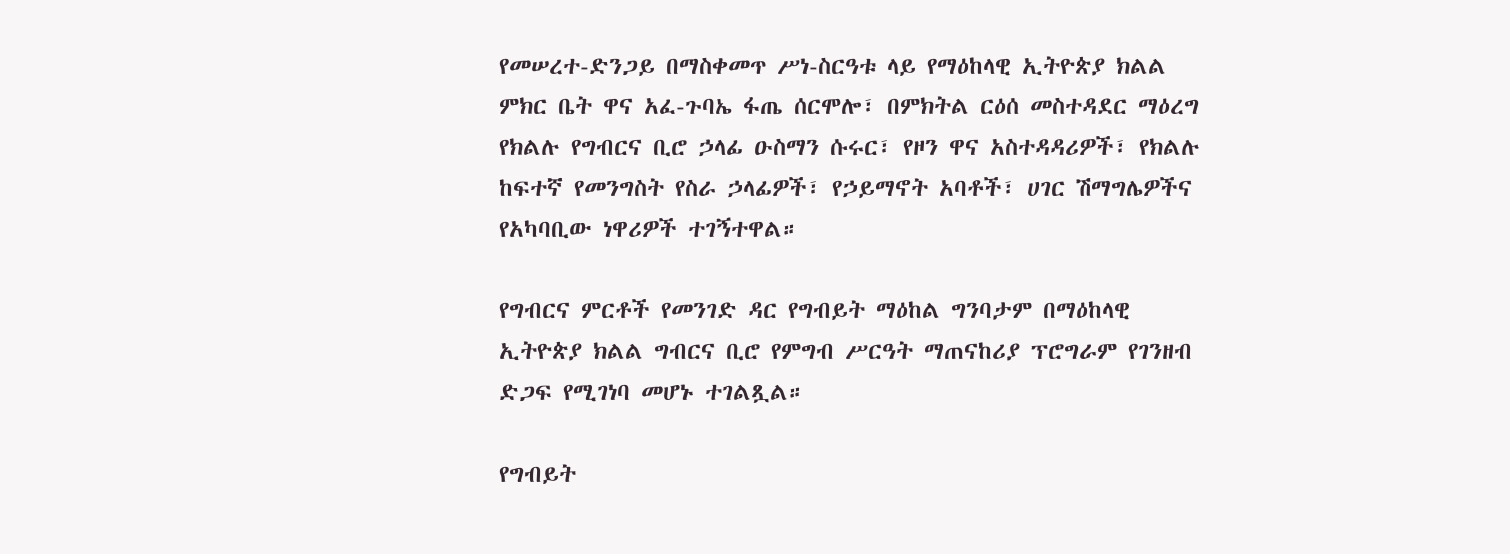የመሠረተ-ድንጋይ በማስቀመጥ ሥነ-ስርዓቱ ላይ የማዕከላዊ ኢትዮጵያ ክልል ምክር ቤት ዋና አፈ-ጉባኤ ፋጤ ሰርሞሎ፣ በምክትል ርዕሰ መስተዳደር ማዕረግ የክልሉ የግብርና ቢሮ ኃላፊ ዑስማን ሱሩር፣ የዞን ዋና አስተዳዳሪዎች፣ የክልሉ ከፍተኛ የመንግስት የስራ ኃላፊዎች፣ የኃይማኖት አባቶች፣ ሀገር ሽማግሌዎችና የአካባቢው ነዋሪዎች ተገኝተዋል።

የግብርና ምርቶች የመንገድ ዳር የግብይት ማዕከል ግንባታም በማዕከላዊ ኢትዮጵያ ክልል ግብርና ቢሮ የምግብ ሥርዓት ማጠናከሪያ ፕሮግራም የገንዘብ ድጋፍ የሚገነባ መሆኑ ተገልጿል።

የግብይት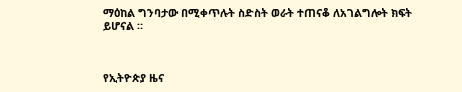ማዕከል ግንባታው በሚቀጥሉት ስድስት ወራት ተጠናቆ ለአገልግሎት ክፍት ይሆናል ።



የኢትዮጵያ ዜና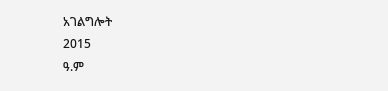አገልግሎት
2015
ዓ.ም